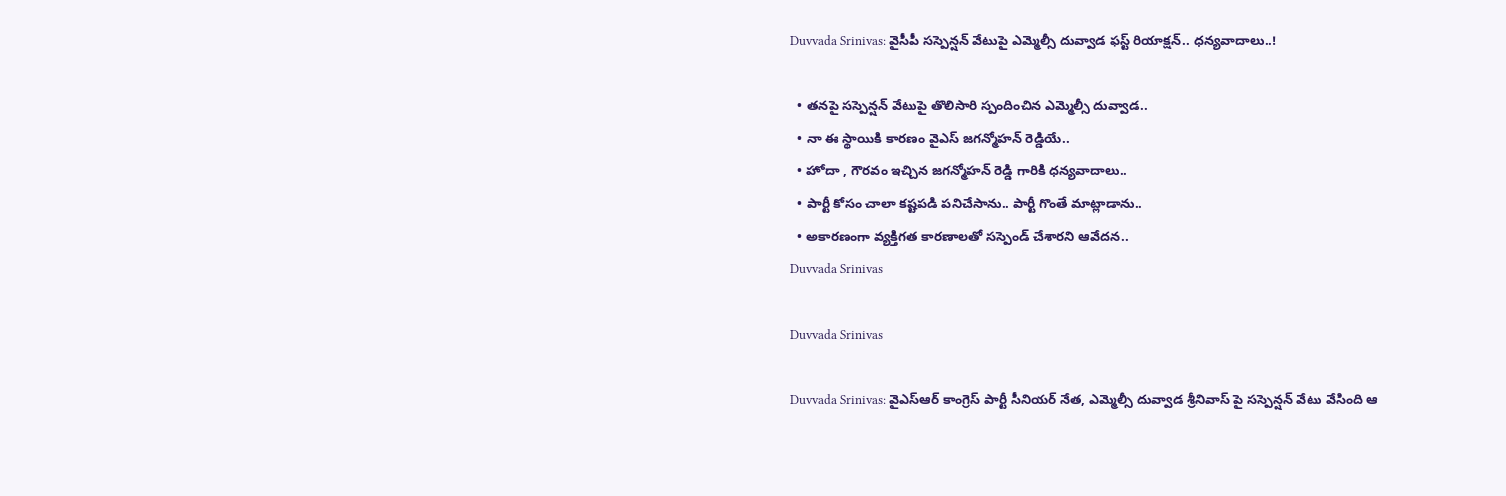Duvvada Srinivas: వైసీపీ సస్పెన్షన్‌ వేటుపై ఎమ్మెల్సీ దువ్వాడ ఫస్ట్‌ రియాక్షన్‌.. ధన్యవాదాలు..!

  • తనపై సస్పెన్షన్‌ వేటుపై తొలిసారి స్పందించిన ఎమ్మెల్సీ దువ్వాడ..
  • నా ఈ స్థాయికి కారణం వైఎస్‌ జగన్మోహన్‌ రెడ్డియే..
  • హోదా , గౌరవం ఇచ్చిన జగన్మోహన్ రెడ్డి గారికి ధన్యవాదాలు..
  • పార్టీ కోసం చాలా కష్టపడి పనిచేసాను.. పార్టీ గొంతే మాట్లాడాను..
  • అకారణంగా వ్యక్తిగత కారణాలతో సస్పెండ్ చేశారని ఆవేదన..
Duvvada Srinivas

Duvvada Srinivas

Duvvada Srinivas: వైఎస్‌ఆర్‌ కాంగ్రెస్‌ పార్టీ సీనియర్‌ నేత, ఎమ్మెల్సీ దువ్వాడ శ్రీనివాస్ పై సస్పెన్షన్ వేటు వేసింది ఆ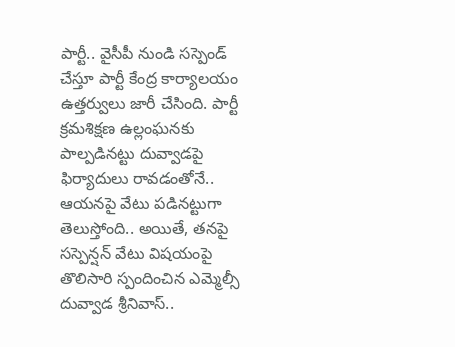పార్టీ.. వైసీపీ నుండి సస్పెండ్ చేస్తూ పార్టీ కేంద్ర కార్యాలయం ఉత్తర్వులు జారీ చేసింది. పార్టీ క్రమశిక్షణ ఉల్లంఘనకు పాల్పడినట్టు దువ్వాడపై ఫిర్యాదులు రావడంతోనే.. ఆయనపై వేటు పడినట్టుగా తెలుస్తోంది.. అయితే, తనపై సస్పెన్షన్‌ వేటు విషయంపై తొలిసారి స్పందించిన ఎమ్మెల్సీ దువ్వాడ శ్రీనివాస్‌..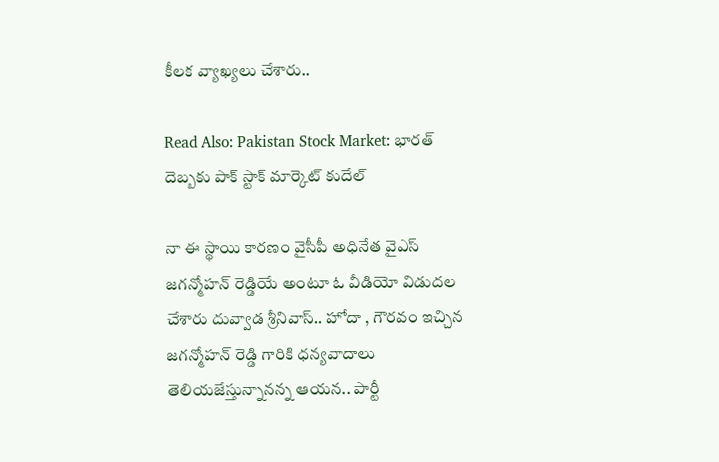కీలక వ్యాఖ్యలు చేశారు..

Read Also: Pakistan Stock Market: భారత్ దెబ్బకు పాక్ స్టాక్ మార్కెట్ కుదేల్

నా ఈ స్థాయి కారణం వైసీపీ అధినేత వైఎస్‌ జగన్మోహన్‌ రెడ్డియే అంటూ ఓ వీడియో విడుదల చేశారు దువ్వాడ శ్రీనివాస్‌.. హోదా , గౌరవం ఇచ్చిన జగన్మోహన్ రెడ్డి గారికి ధన్యవాదాలు తెలియజేస్తున్నానన్న ఆయన.. పార్టీ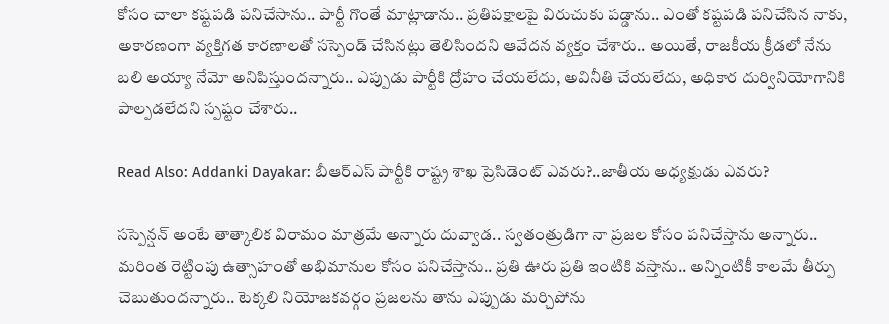కోసం చాలా కష్టపడి పనిచేసాను.. పార్టీ గొంతే మాట్లాడాను.. ప్రతిపక్షాలపై విరుచుకు పడ్డాను.. ఎంతో కష్టపడి పనిచేసిన నాకు, అకారణంగా వ్యక్తిగత కారణాలతో సస్పెండ్ చేసినట్లు తెలిసిందని ఆవేదన వ్యక్తం చేశారు.. అయితే, రాజకీయ క్రీడలో నేను బలి అయ్యా నేమో అనిపిస్తుందన్నారు.. ఎప్పుడు పార్టీకి ద్రోహం చేయలేదు, అవినీతి చేయలేదు, అధికార దుర్వినియోగానికి పాల్పడలేదని స్పష్టం చేశారు..

Read Also: Addanki Dayakar: బీఆర్ఎస్ పార్టీకి రాష్ట్ర శాఖ ప్రెసిడెంట్ ఎవరు?..జాతీయ అధ్యక్షుడు ఎవరు?

సస్పెన్షన్ అంటే తాత్కాలిక విరామం మాత్రమే అన్నారు దువ్వాడ.. స్వతంత్రుడిగా నా ప్రజల కోసం పనిచేస్తాను అన్నారు.. మరింత రెట్టింపు ఉత్సాహంతో అభిమానుల కోసం పనిచేస్తాను.. ప్రతి ఊరు ప్రతి ఇంటికి వస్తాను.. అన్నింటికీ కాలమే తీర్పు చెబుతుందన్నారు.. టెక్కలి నియోజకవర్గం ప్రజలను తాను ఎప్పుడు మర్చిపోను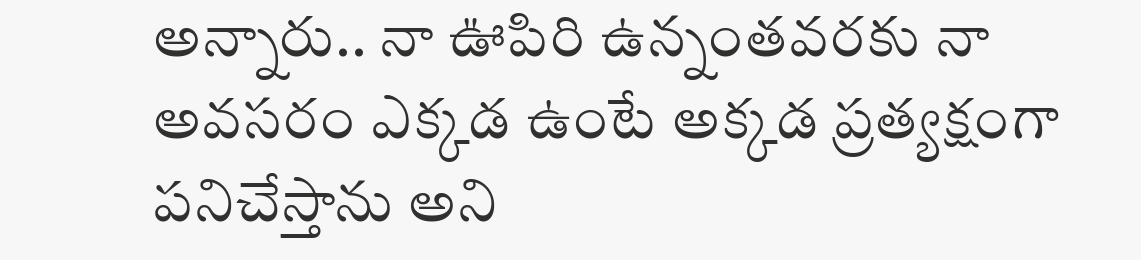అన్నారు.. నా ఊపిరి ఉన్నంతవరకు నా అవసరం ఎక్కడ ఉంటే అక్కడ ప్రత్యక్షంగా పనిచేస్తాను అని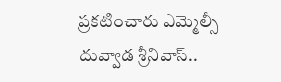ప్రకటించారు ఎమ్మెల్సీ దువ్వాడ శ్రీనివాస్‌..